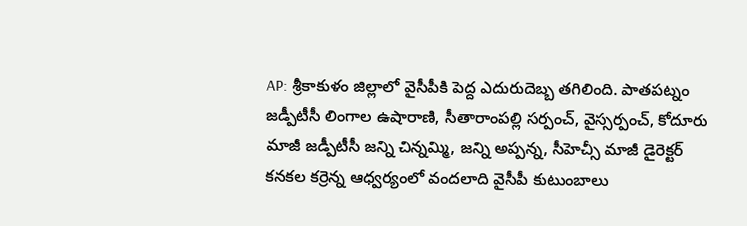AP: శ్రీకాకుళం జిల్లాలో వైసీపీకి పెద్ద ఎదురుదెబ్బ తగిలింది. పాతపట్నం జడ్పీటీసీ లింగాల ఉషారాణి, సీతారాంపల్లి సర్పంచ్, వైస్సర్పంచ్, కోదూరు మాజీ జడ్పీటీసీ జన్ని చిన్నమ్మి, జన్ని అప్పన్న, సీహెచ్సీ మాజీ డైరెక్టర్ కనకల కర్రెన్న ఆధ్వర్యంలో వందలాది వైసీపీ కుటుంబాలు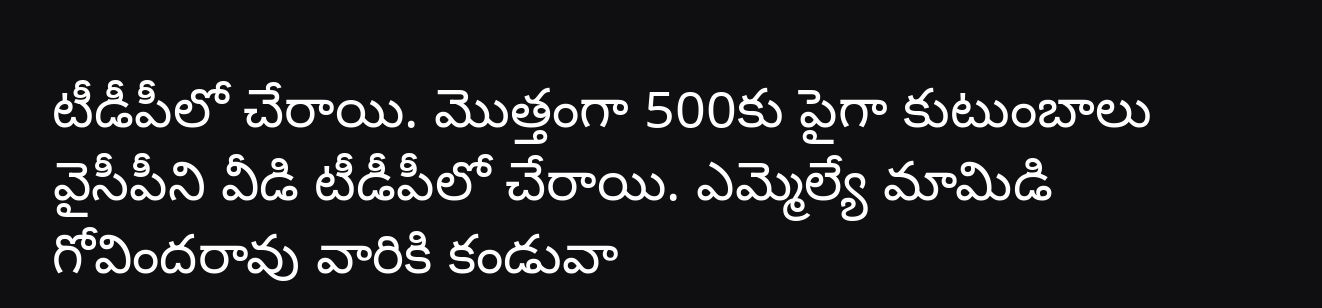టీడీపీలో చేరాయి. మొత్తంగా 500కు పైగా కుటుంబాలు వైసీపీని వీడి టీడీపీలో చేరాయి. ఎమ్మెల్యే మామిడి గోవిందరావు వారికి కండువా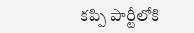కప్పి పార్టీలోకి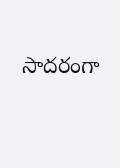సాదరంగా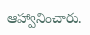ఆహ్వానించారు.